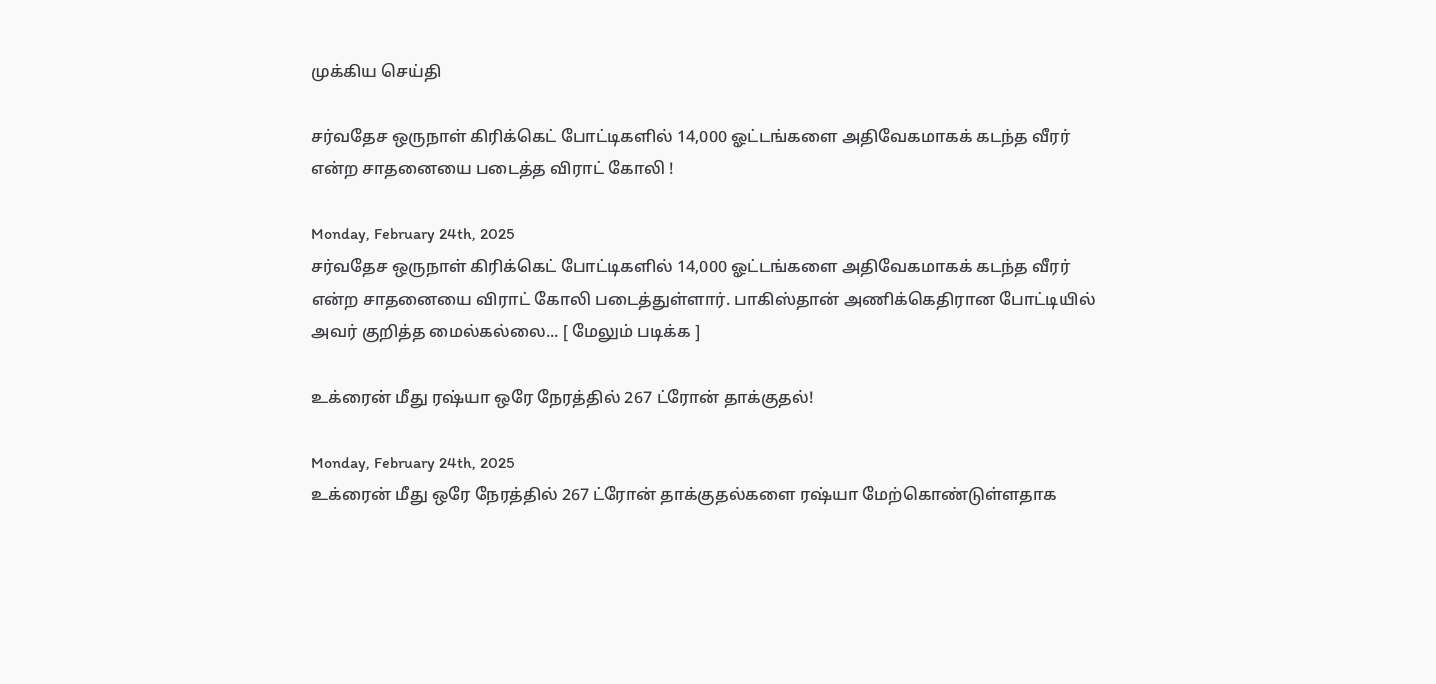முக்கிய செய்தி

சர்வதேச ஒருநாள் கிரிக்கெட் போட்டிகளில் 14,000 ஓட்டங்களை அதிவேகமாகக் கடந்த வீரர் என்ற சாதனையை படைத்த விராட் கோலி !

Monday, February 24th, 2025
சர்வதேச ஒருநாள் கிரிக்கெட் போட்டிகளில் 14,000 ஓட்டங்களை அதிவேகமாகக் கடந்த வீரர் என்ற சாதனையை விராட் கோலி படைத்துள்ளார். பாகிஸ்தான் அணிக்கெதிரான போட்டியில் அவர் குறித்த மைல்கல்லை... [ மேலும் படிக்க ]

உக்ரைன் மீது ரஷ்யா ஒரே நேரத்தில் 267 ட்ரோன் தாக்குதல்!

Monday, February 24th, 2025
உக்ரைன் மீது ஒரே நேரத்தில் 267 ட்ரோன் தாக்குதல்களை ரஷ்யா மேற்கொண்டுள்ளதாக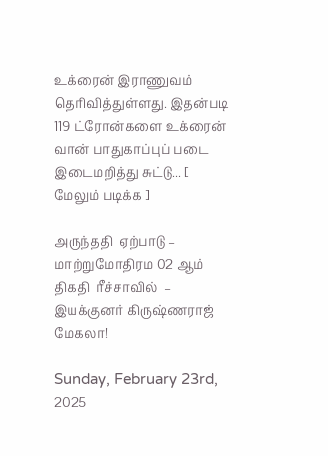உக்ரைன் இராணுவம் தெரிவித்துள்ளது. இதன்படி 119 ட்ரோன்களை உக்ரைன் வான் பாதுகாப்புப் படை இடைமறித்து சுட்டு... [ மேலும் படிக்க ]

அருந்ததி  ஏற்பாடு – மாற்றுமோதிரம 02 ஆம் திகதி  ரீச்சாவில்  – இயக்குனர் கிருஷ்ணராஜ் மேகலா!

Sunday, February 23rd, 2025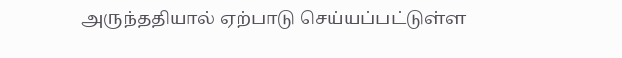அருந்ததியால் ஏற்பாடு செய்யப்பட்டுள்ள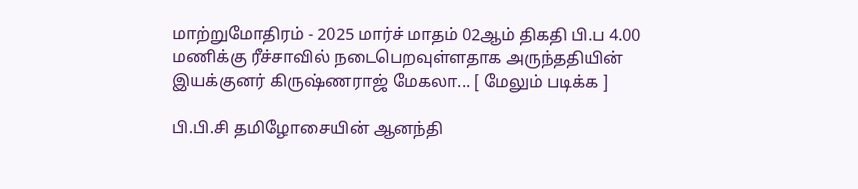மாற்றுமோதிரம் - 2025 மார்ச் மாதம் 02ஆம் திகதி பி.ப 4.00 மணிக்கு ரீச்சாவில் நடைபெறவுள்ளதாக அருந்ததியின் இயக்குனர் கிருஷ்ணராஜ் மேகலா... [ மேலும் படிக்க ]

பி.பி.சி தமிழோசையின் ஆனந்தி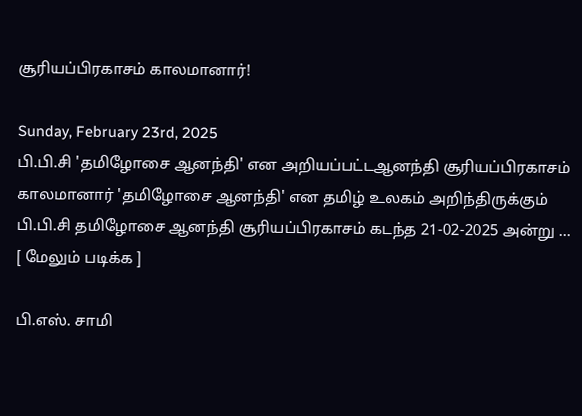சூரியப்பிரகாசம் காலமானார்!

Sunday, February 23rd, 2025
பி.பி.சி 'தமிழோசை ஆனந்தி' என அறியப்பட்டஆனந்தி சூரியப்பிரகாசம் காலமானார் 'தமிழோசை ஆனந்தி' என தமிழ் உலகம் அறிந்திருக்கும் பி.பி.சி தமிழோசை ஆனந்தி சூரியப்பிரகாசம் கடந்த 21-02-2025 அன்று ... [ மேலும் படிக்க ]

பி.எஸ். சாமி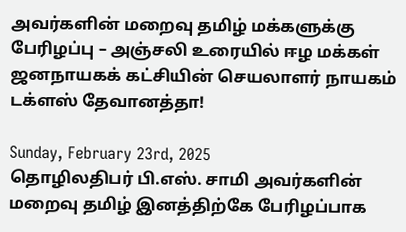அவர்களின் மறைவு தமிழ் மக்களுக்கு பேரிழப்பு – அஞ்சலி உரையில் ஈழ மக்கள் ஜனநாயகக் கட்சியின் செயலாளர் நாயகம் டக்ளஸ் தேவானத்தா!

Sunday, February 23rd, 2025
தொழிலதிபர் பி.எஸ். சாமி அவர்களின் மறைவு தமிழ் இனத்திற்கே பேரிழப்பாக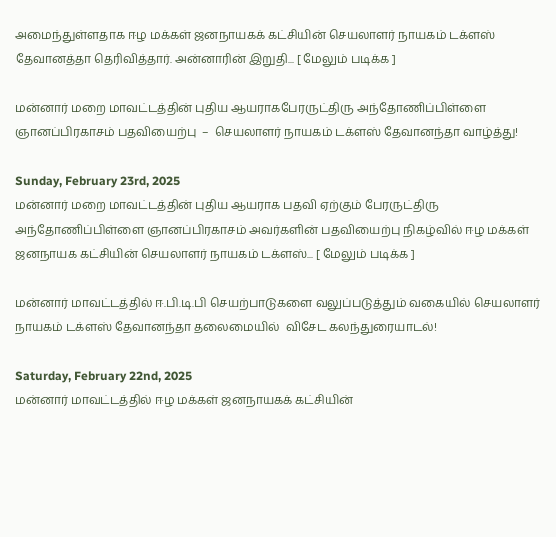அமைந்துள்ளதாக ஈழ மக்கள் ஜனநாயகக் கட்சியின் செயலாளர் நாயகம் டக்ளஸ் தேவானத்தா தெரிவித்தார். அன்னாரின் இறுதி... [ மேலும் படிக்க ]

மன்னார் மறை மாவட்டத்தின் புதிய ஆயராகபேரருட்திரு அந்தோணிப்பிள்ளை ஞானப்பிரகாசம் பதவியைற்பு  –  செயலாளர் நாயகம் டக்ளஸ் தேவானந்தா வாழ்த்து!

Sunday, February 23rd, 2025
மன்னார் மறை மாவட்டத்தின் புதிய ஆயராக பதவி ஏற்கும் பேரருட்திரு அந்தோணிப்பிள்ளை ஞானப்பிரகாசம் அவர்களின் பதவியைற்பு நிகழ்வில் ஈழ மக்கள் ஜனநாயக கட்சியின் செயலாளர் நாயகம் டக்ளஸ்... [ மேலும் படிக்க ]

மன்னார் மாவட்டத்தில் ஈ.பி.டி.பி செயற்பாடுகளை வலுப்படுத்தும் வகையில் செயலாளர் நாயகம் டக்ளஸ் தேவானந்தா தலைமையில்  விசேட கலந்துரையாடல்!

Saturday, February 22nd, 2025
மன்னார் மாவட்டத்தில் ஈழ மக்கள் ஜனநாயகக் கட்சியின்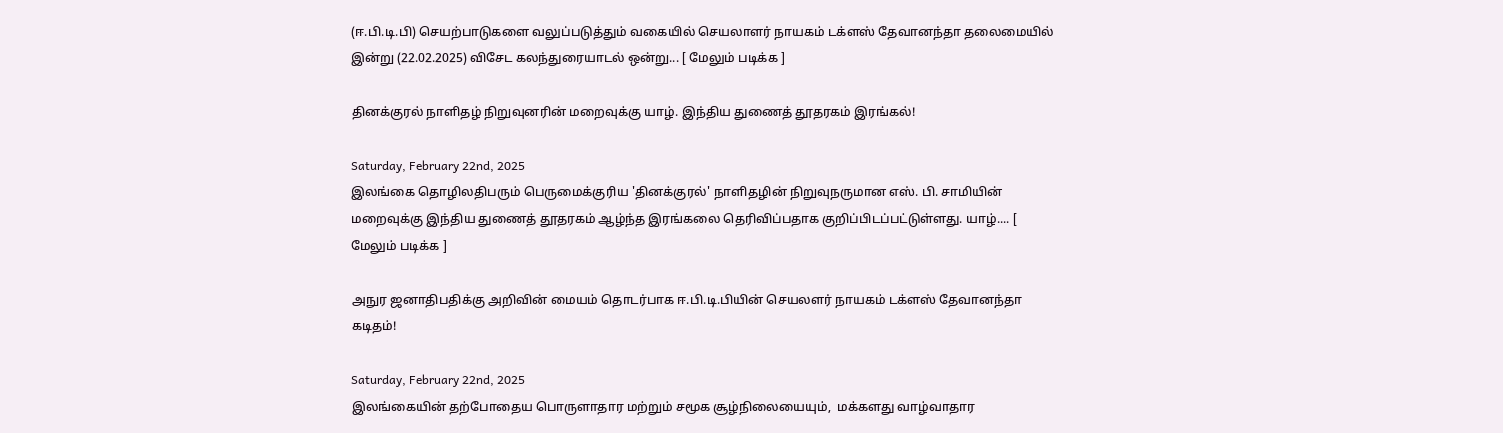(ஈ.பி.டி.பி) செயற்பாடுகளை வலுப்படுத்தும் வகையில் செயலாளர் நாயகம் டக்ளஸ் தேவானந்தா தலைமையில் இன்று (22.02.2025) விசேட கலந்துரையாடல் ஒன்று... [ மேலும் படிக்க ]

தினக்குரல் நாளிதழ் நிறுவுனரின் மறைவுக்கு யாழ். இந்திய துணைத் தூதரகம் இரங்கல்!

Saturday, February 22nd, 2025
இலங்கை தொழிலதிபரும் பெருமைக்குரிய 'தினக்குரல்' நாளிதழின் நிறுவுநருமான எஸ். பி. சாமியின் மறைவுக்கு இந்திய துணைத் தூதரகம் ஆழ்ந்த இரங்கலை தெரிவிப்பதாக குறிப்பிடப்பட்டுள்ளது. யாழ்.... [ மேலும் படிக்க ]

அநுர ஜனாதிபதிக்கு அறிவின் மையம் தொடர்பாக ஈ.பி.டி.பியின் செயலளர் நாயகம் டக்ளஸ் தேவானந்தா கடிதம்!

Saturday, February 22nd, 2025
இலங்கையின் தற்போதைய பொருளாதார மற்றும் சமூக சூழ்நிலையையும்,  மக்களது வாழ்வாதார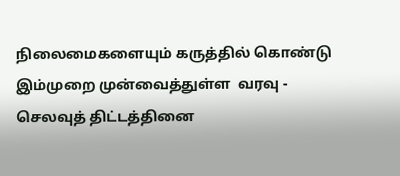நிலைமைகளையும் கருத்தில் கொண்டு இம்முறை முன்வைத்துள்ள  வரவு - செலவுத் திட்டத்தினை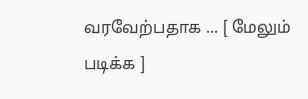வரவேற்பதாக ... [ மேலும் படிக்க ]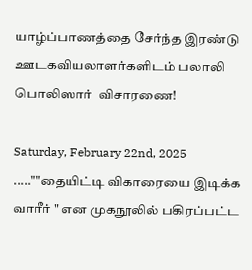யாழ்ப்பாணத்தை சேர்ந்த இரண்டு ஊடகவியலாளர்களிடம் பலாலி பொலிஸார்  விசாரணை!

Saturday, February 22nd, 2025
.....""தையிட்டி விகாரையை இடிக்க வாரீர் " என முகநூலில் பகிரப்பட்ட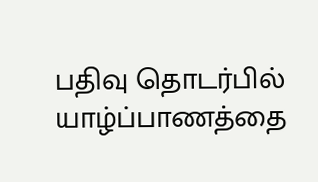பதிவு தொடர்பில் யாழ்ப்பாணத்தை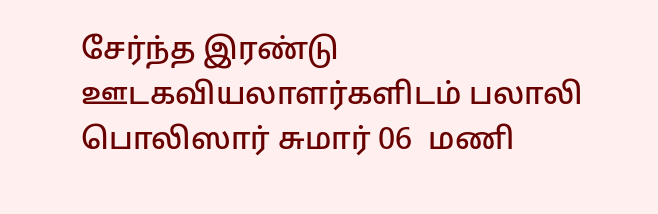சேர்ந்த இரண்டு ஊடகவியலாளர்களிடம் பலாலி பொலிஸார் சுமார் 06  மணி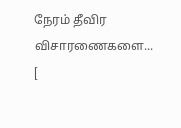நேரம் தீவிர விசாரணைகளை... [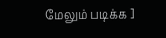மேலும் படிக்க ]